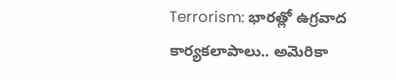Terrorism: భారత్లో ఉగ్రవాద కార్యకలాపాలు.. అమెరికా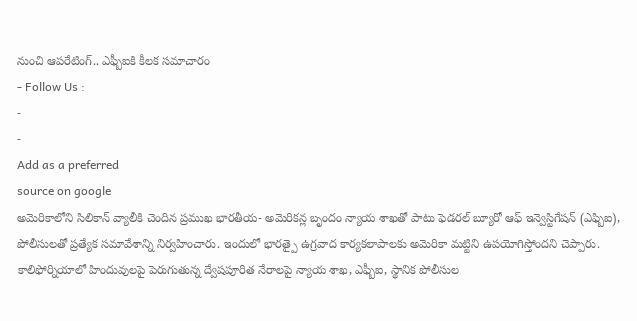నుంచి ఆపరేటింగ్.. ఎఫ్బీఐకి కీలక సమాచారం
- Follow Us :
-
-
Add as a preferred
source on google
అమెరికాలోని సిలికాన్ వ్యాలీకి చెందిన ప్రముఖ భారతీయ- అమెరికన్ల బృందం న్యాయ శాఖతో పాటు ఫెడరల్ బ్యూరో ఆఫ్ ఇన్వెస్టిగేషన్ (ఎఫ్బిఐ), పోలీసులతో ప్రత్యేక సమావేశాన్ని నిర్వహించారు. ఇందులో భారత్పై ఉగ్రవాద కార్యకలాపాలకు అమెరికా మట్టిని ఉపయోగిస్తోందని చెప్పారు. కాలిఫోర్నియాలో హిందువులపై పెరుగుతున్న ద్వేషపూరిత నేరాలపై న్యాయ శాఖ, ఎఫ్బీఐ, స్థానిక పోలీసుల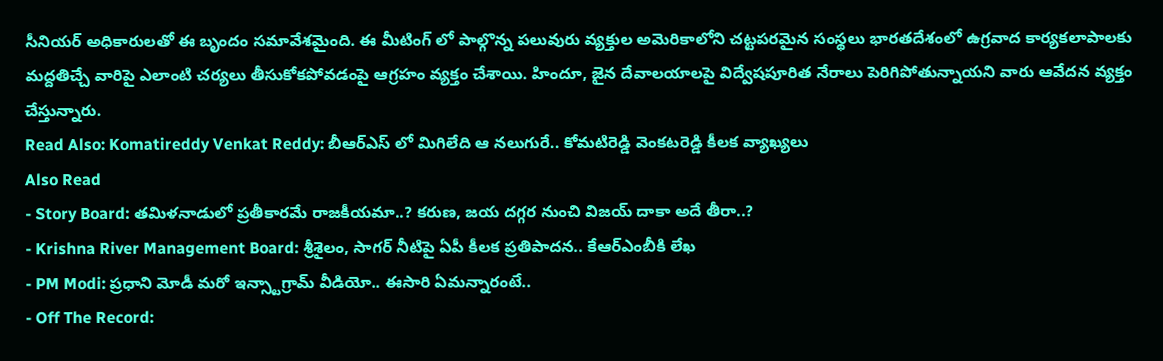సీనియర్ అధికారులతో ఈ బృందం సమావేశమైంది. ఈ మీటింగ్ లో పాల్గొన్న పలువురు వ్యక్తుల అమెరికాలోని చట్టపరమైన సంస్థలు భారతదేశంలో ఉగ్రవాద కార్యకలాపాలకు మద్దతిచ్చే వారిపై ఎలాంటి చర్యలు తీసుకోకపోవడంపై ఆగ్రహం వ్యక్తం చేశాయి. హిందూ, జైన దేవాలయాలపై విద్వేషపూరిత నేరాలు పెరిగిపోతున్నాయని వారు ఆవేదన వ్యక్తం చేస్తున్నారు.
Read Also: Komatireddy Venkat Reddy: బీఆర్ఎస్ లో మిగిలేది ఆ నలుగురే.. కోమటిరెడ్డి వెంకటరెడ్డి కీలక వ్యాఖ్యలు
Also Read
- Story Board: తమిళనాడులో ప్రతీకారమే రాజకీయమా..? కరుణ, జయ దగ్గర నుంచి విజయ్ దాకా అదే తీరా..?
- Krishna River Management Board: శ్రీశైలం, సాగర్ నీటిపై ఏపీ కీలక ప్రతిపాదన.. కేఆర్ఎంబీకి లేఖ
- PM Modi: ప్రధాని మోడీ మరో ఇన్స్టాగ్రామ్ వీడియో.. ఈసారి ఏమన్నారంటే..
- Off The Record: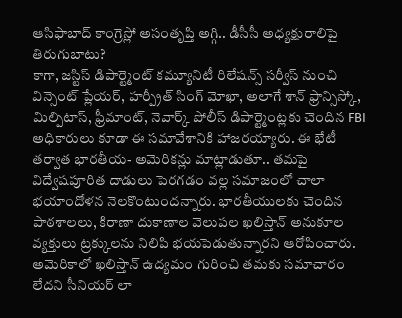ఆసిఫాబాద్ కాంగ్రెస్లో అసంతృప్తి అగ్గి.. డీసీసీ అధ్యక్షురాలిపై తిరుగుబాటు?
కాగా, జస్టిస్ డిపార్ట్మెంట్ కమ్యూనిటీ రిలేషన్స్ సర్వీస్ నుంచి విన్సెంట్ ప్లేయర్, హర్ప్రీత్ సింగ్ మోఖా, అలాగే శాన్ ఫ్రాన్సిస్కో, మిల్పిటాస్, ఫ్రీమాంట్, నెవార్క్ పోలీస్ డిపార్ట్మెంట్లకు చెందిన FBI అధికారులు కూడా ఈ సమావేశానికి హాజరయ్యారు. ఈ భేటీ తర్వాత భారతీయ- అమెరికన్లు మాట్లాడుతూ.. తమపై విద్వేషపూరిత దాడులు పెరగడం వల్ల సమాజంలో చాలా భయాందోళన నెలకొంటుందన్నారు. భారతీయులకు చెందిన పాఠశాలలు, కిరాణా దుకాణాల వెలుపల ఖలిస్తాన్ అనుకూల వ్యక్తులు ట్రక్కులను నిలిపి భయపెడుతున్నారని ఆరోపించారు. అమెరికాలో ఖలిస్తాన్ ఉద్యమం గురించి తమకు సమాచారం లేదని సీనియర్ లా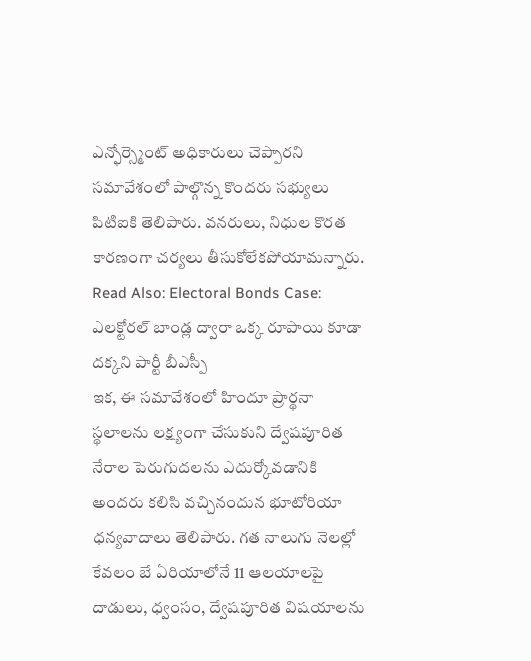ఎన్ఫోర్స్మెంట్ అధికారులు చెప్పారని సమావేశంలో పాల్గొన్న కొందరు సభ్యులు పిటిఐకి తెలిపారు. వనరులు, నిధుల కొరత కారణంగా చర్యలు తీసుకోలేకపోయామన్నారు.
Read Also: Electoral Bonds Case: ఎలక్టోరల్ బాండ్ల ద్వారా ఒక్క రూపాయి కూడా దక్కని పార్టీ బీఎస్పీ
ఇక, ఈ సమావేశంలో హిందూ ప్రార్థనా స్థలాలను లక్ష్యంగా చేసుకుని ద్వేషపూరిత నేరాల పెరుగుదలను ఎదుర్కోవడానికి అందరు కలిసి వచ్చినందున భూటోరియా ధన్యవాదాలు తెలిపారు. గత నాలుగు నెలల్లో కేవలం బే ఏరియాలోనే 11 ఆలయాలపై దాడులు, ధ్వంసం, ద్వేషపూరిత విషయాలను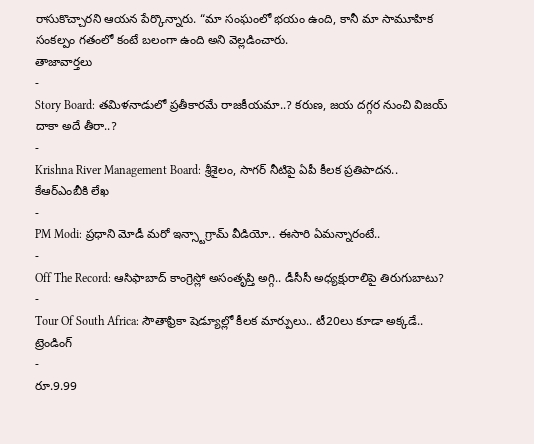రాసుకొచ్చారని ఆయన పేర్కొన్నారు. “మా సంఘంలో భయం ఉంది, కానీ మా సామూహిక సంకల్పం గతంలో కంటే బలంగా ఉంది అని వెల్లడించారు.
తాజావార్తలు
-
Story Board: తమిళనాడులో ప్రతీకారమే రాజకీయమా..? కరుణ, జయ దగ్గర నుంచి విజయ్ దాకా అదే తీరా..?
-
Krishna River Management Board: శ్రీశైలం, సాగర్ నీటిపై ఏపీ కీలక ప్రతిపాదన.. కేఆర్ఎంబీకి లేఖ
-
PM Modi: ప్రధాని మోడీ మరో ఇన్స్టాగ్రామ్ వీడియో.. ఈసారి ఏమన్నారంటే..
-
Off The Record: ఆసిఫాబాద్ కాంగ్రెస్లో అసంతృప్తి అగ్గి.. డీసీసీ అధ్యక్షురాలిపై తిరుగుబాటు?
-
Tour Of South Africa: సౌతాఫ్రికా షెడ్యూల్లో కీలక మార్పులు.. టీ20లు కూడా అక్కడే..
ట్రెండింగ్
-
రూ.9.99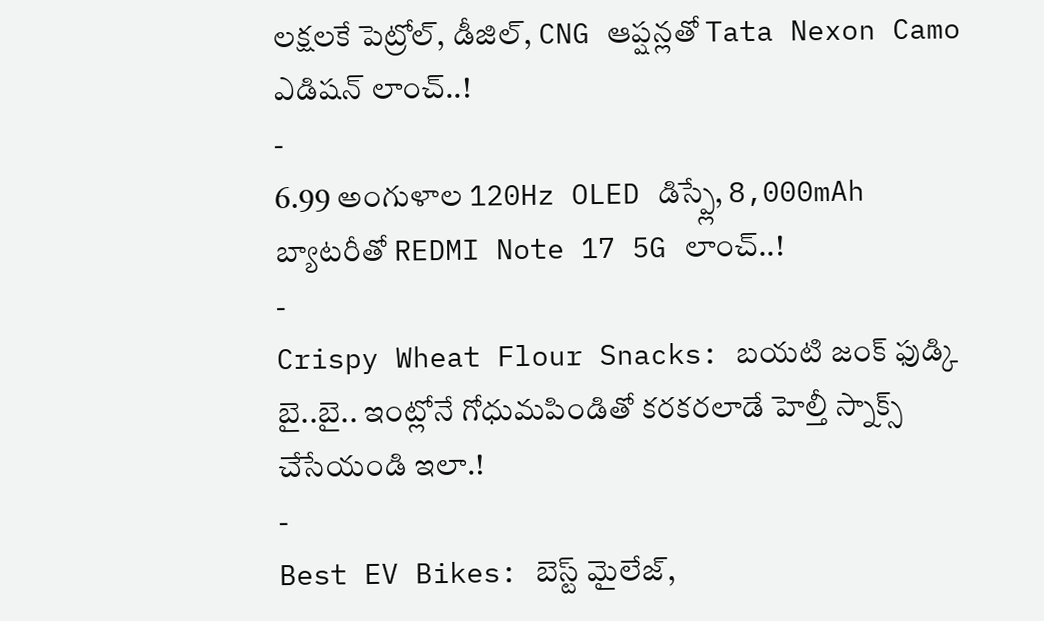లక్షలకే పెట్రోల్, డీజిల్, CNG ఆప్షన్లతో Tata Nexon Camo ఎడిషన్ లాంచ్..!
-
6.99 అంగుళాల 120Hz OLED డిస్ప్లే, 8,000mAh బ్యాటరీతో REDMI Note 17 5G లాంచ్..!
-
Crispy Wheat Flour Snacks: బయటి జంక్ ఫుడ్కి బై..బై.. ఇంట్లోనే గోధుమపిండితో కరకరలాడే హెల్తీ స్నాక్స్ చేసేయండి ఇలా.!
-
Best EV Bikes: బెస్ట్ మైలేజ్,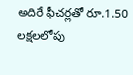అదిరే ఫీచర్లతో రూ.1.50 లక్షలలోపు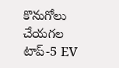కొనుగోలు చేయగల టాప్-5 EV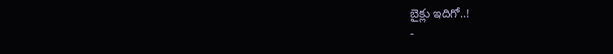బైక్లు ఇదిగో..!
-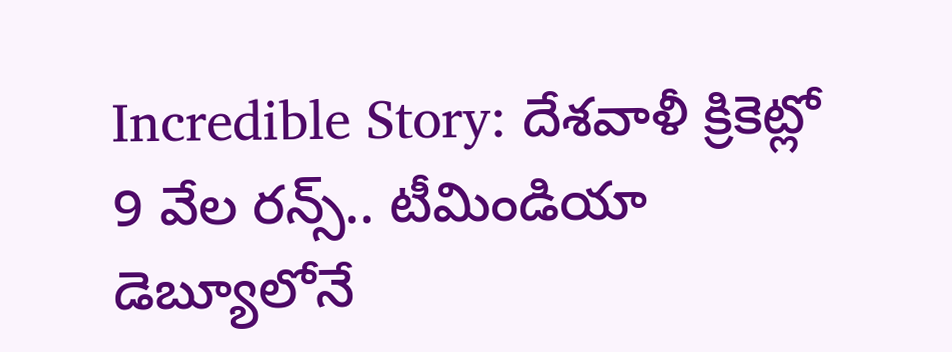Incredible Story: దేశవాళీ క్రికెట్లో 9 వేల రన్స్.. టీమిండియా డెబ్యూలోనే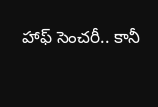హాఫ్ సెంచరీ.. కానీ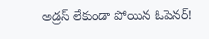అడ్రస్ లేకుండా పోయిన ఓపెనర్!